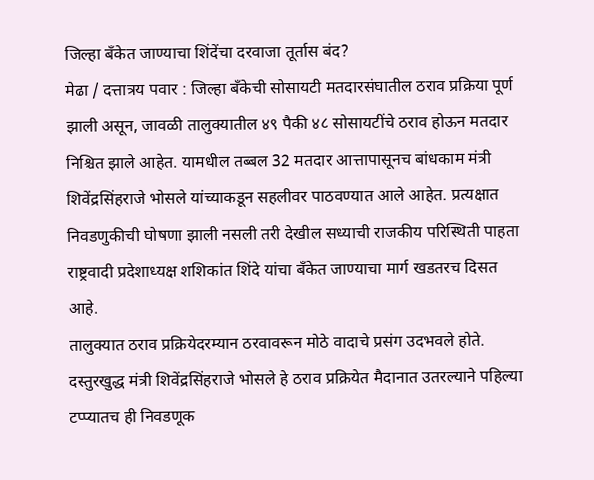जिल्हा बँकेत जाण्याचा शिंदेंचा दरवाजा तूर्तास बंद?
मेढा / दत्तात्रय पवार : जिल्हा बँकेची सोसायटी मतदारसंघातील ठराव प्रक्रिया पूर्ण झाली असून, जावळी तालुक्यातील ४९ पैकी ४८ सोसायटींचे ठराव होऊन मतदार निश्चित झाले आहेत. यामधील तब्बल 32 मतदार आत्तापासूनच बांधकाम मंत्री शिवेंद्रसिंहराजे भोसले यांच्याकडून सहलीवर पाठवण्यात आले आहेत. प्रत्यक्षात निवडणुकीची घोषणा झाली नसली तरी देखील सध्याची राजकीय परिस्थिती पाहता राष्ट्रवादी प्रदेशाध्यक्ष शशिकांत शिंदे यांचा बँकेत जाण्याचा मार्ग खडतरच दिसत आहे.
तालुक्यात ठराव प्रक्रियेदरम्यान ठरवावरून मोठे वादाचे प्रसंग उदभवले होते. दस्तुरखुद्ध मंत्री शिवेंद्रसिंहराजे भोसले हे ठराव प्रक्रियेत मैदानात उतरल्याने पहिल्या टप्प्यातच ही निवडणूक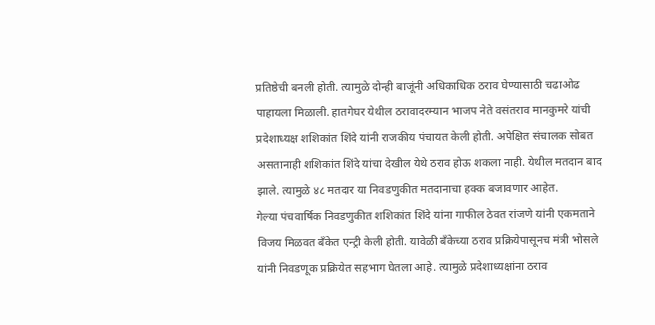प्रतिष्ठेची बनली होती. त्यामुळे दोन्ही बाजूंनी अधिकाधिक ठराव घेण्यासाठी चढाओढ पाहायला मिळाली. हातगेघर येथील ठरावादरम्यान भाजप नेते वसंतराव मानकुमरे यांची प्रदेशाध्यक्ष शशिकांत शिंदे यांनी राजकीय पंचायत केली होती. अपेक्षित संचालक सोबत असतानाही शशिकांत शिंदे यांचा देखील येथे ठराव होऊ शकला नाही. येथील मतदान बाद झाले. त्यामुळे ४८ मतदार या निवडणुकीत मतदानाचा हक्क बजावणार आहेत.
गेल्या पंचवार्षिक निवडणुकीत शशिकांत शिंदे यांना गाफील ठेवत रांजणे यांनी एकमताने विजय मिळवत बँकेत एन्ट्री केली होती. यावेळी बँकेच्या ठराव प्रक्रियेपासूनच मंत्री भोसले यांनी निवडणूक प्रक्रियेत सहभाग घेतला आहे. त्यामुळे प्रदेशाध्यक्षांना ठराव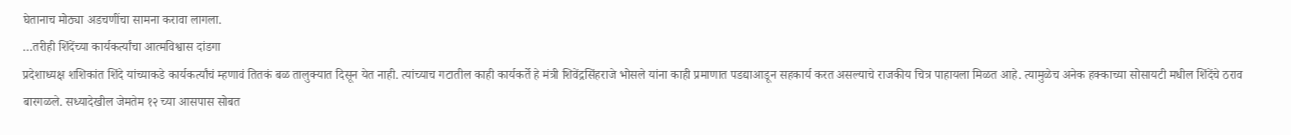घेतानाच मोठ्या अडचणींचा सामना करावा लागला.
…तरीही शिंदेंच्या कार्यकर्त्यांचा आत्मविश्वास दांडगा
प्रदेशाध्यक्ष शशिकांत शिंदे यांच्याकडे कार्यकर्त्यांचं म्हणावं तितकं बळ तालुक्यात दिसून येत नाही. त्यांच्याच गटातील काही कार्यकर्ते हे मंत्री शिवेंद्रसिंहराजे भोसले यांना काही प्रमाणात पडद्याआडून सहकार्य करत असल्याचे राजकीय चित्र पाहायला मिळत आहे. त्यामुळेच अनेक हक्काच्या सोसायटी मधील शिंदेंचे ठराव बारगळले. सध्यादेखील जेमतेम १२ च्या आसपास सोबत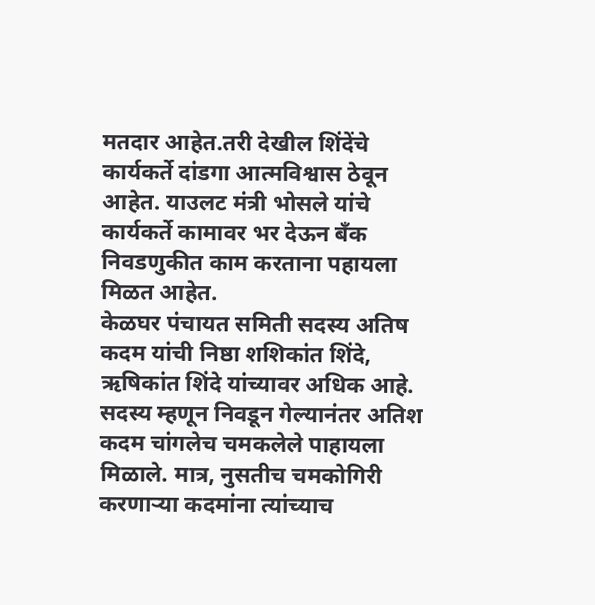मतदार आहेत.तरी देखील शिंदेंचे कार्यकर्ते दांडगा आत्मविश्वास ठेवून आहेत. याउलट मंत्री भोसले यांचे कार्यकर्ते कामावर भर देऊन बँक निवडणुकीत काम करताना पहायला मिळत आहेत.
केळघर पंचायत समिती सदस्य अतिष कदम यांची निष्ठा शशिकांत शिंदे, ऋषिकांत शिंदे यांच्यावर अधिक आहे. सदस्य म्हणून निवडून गेल्यानंतर अतिश कदम चांगलेच चमकलेले पाहायला मिळाले. मात्र, नुसतीच चमकोगिरी करणाऱ्या कदमांना त्यांच्याच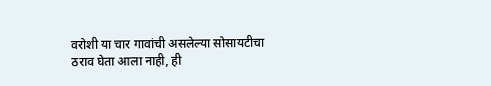वरोशी या चार गावांची असलेल्या सोसायटीचा ठराव घेता आला नाही, ही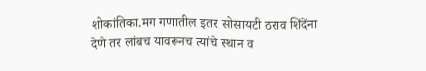शोकांतिका.मग गणातील इतर सोसायटी ठराव शिंदेंना देणे तर लांबच यावरूनच त्यांचे स्थान व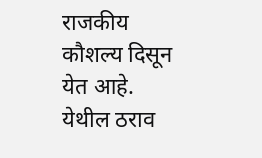राजकीय कौशल्य दिसून येत आहे. येथील ठराव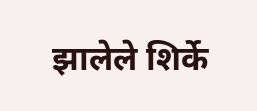झालेले शिर्के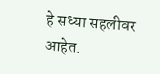हे सध्या सहलीवर आहेत.